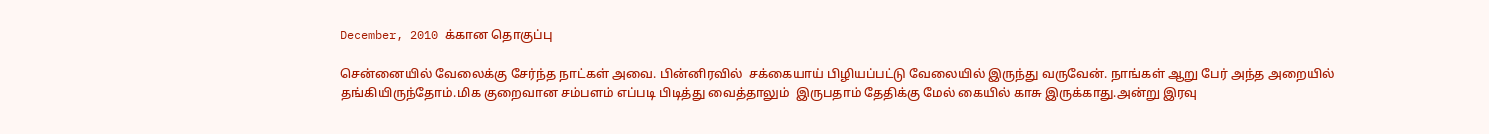December, 2010 க்கான தொகுப்பு

சென்னையில் வேலைக்கு சேர்ந்த நாட்கள் அவை. பின்னிரவில்  சக்கையாய் பிழியப்பட்டு வேலையில் இருந்து வருவேன். நாங்கள் ஆறு பேர் அந்த அறையில் தங்கியிருந்தோம்.மிக குறைவான சம்பளம் எப்படி பிடித்து வைத்தாலும்  இருபதாம் தேதிக்கு மேல் கையில் காசு இருக்காது.அன்று இரவு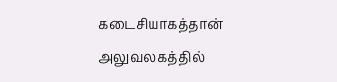கடைசியாகத்தான் அலுவலகத்தில்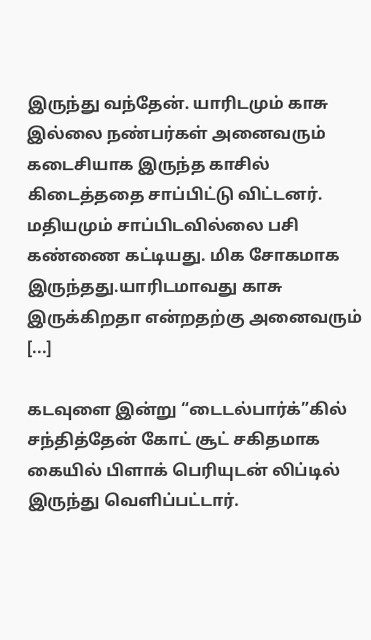இருந்து வந்தேன். யாரிடமும் காசு இல்லை நண்பர்கள் அனைவரும் கடைசியாக இருந்த காசில் கிடைத்ததை சாப்பிட்டு விட்டனர். மதியமும் சாப்பிடவில்லை பசி கண்ணை கட்டியது. மிக சோகமாக இருந்தது.யாரிடமாவது காசு இருக்கிறதா என்றதற்கு அனைவரும் [...]

கடவுளை இன்று “டைடல்பார்க்”கில் சந்தித்தேன் கோட் சூட் சகிதமாக கையில் பிளாக் பெரியுடன் லிப்டில் இருந்து வெளிப்பட்டார்.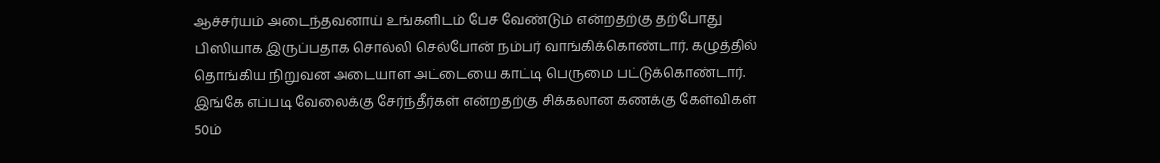ஆச்சர்யம் அடைந்தவனாய் உங்களிடம் பேச வேண்டும் என்றதற்கு தற்போது பிஸியாக இருப்பதாக சொல்லி செல்போன் நம்பர் வாங்கிக்கொண்டார். கழுத்தில் தொங்கிய நிறுவன அடையாள அட்டையை காட்டி பெருமை பட்டுக்கொண்டார். இங்கே எப்படி வேலைக்கு சேர்ந்தீர்கள் என்றதற்கு சிக்கலான கணக்கு கேள்விகள் 50ம்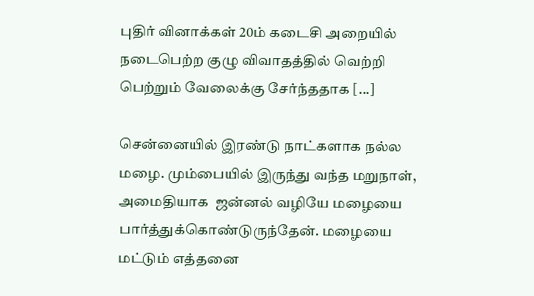புதிர் வினாக்கள் 20ம் கடைசி அறையில் நடைபெற்ற குழு விவாதத்தில் வெற்றி பெற்றும் வேலைக்கு சேர்ந்ததாக [...]

சென்னையில் இரண்டு நாட்களாக நல்ல மழை. மும்பையில் இருந்து வந்த மறுநாள், அமைதியாக  ஜ‌ன்னல் வழியே மழையை பார்த்துக்கொண்டுருந்தேன். மழையை மட்டும் எத்தனை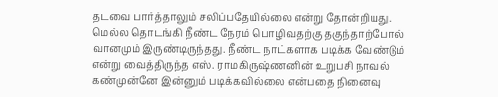தடவை பார்த்தாலும் சலிப்பதேயில்லை என்று தோன்றியது. மெல்ல தொடங்கி நீண்ட நேரம் பொழிவதற்கு தகுந்தாற்போல் வானமும் இருண்டிருந்தது. நீண்ட நாட்களாக படிக்க வேண்டும் என்று வைத்திருந்த எஸ். ராமகிருஷ்ணனின் உறுபசி நாவல் கண்முன்னே இன்னும் படிக்கவில்லை என்பதை நினைவு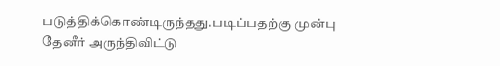படுத்திக்கொண்டிருந்தது.படிப்பதற்கு முன்பு தேனீர் அருந்திவிட்டு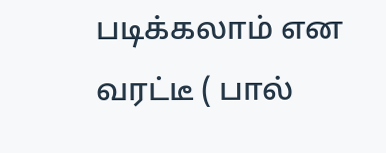ப‌டிக்க‌லாம் என வ‌ர‌ட்டீ ( பால்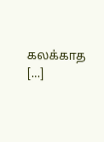க‌ல‌க்காத‌ [...]